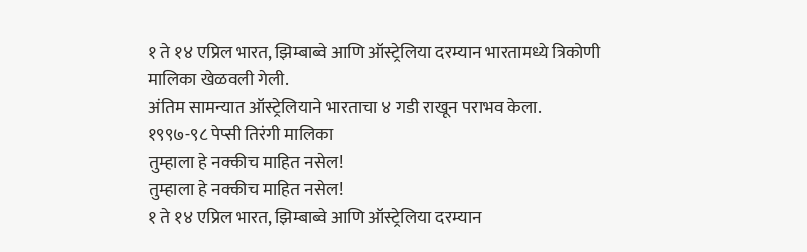१ ते १४ एप्रिल भारत, झिम्बाब्वे आणि ऑस्ट्रेलिया दरम्यान भारतामध्ये त्रिकोणी मालिका खेळवली गेली.
अंतिम सामन्यात ऑस्ट्रेलियाने भारताचा ४ गडी राखून पराभव केला.
१९९७-९८ पेप्सी तिरंगी मालिका
तुम्हाला हे नक्कीच माहित नसेल!
तुम्हाला हे नक्कीच माहित नसेल!
१ ते १४ एप्रिल भारत, झिम्बाब्वे आणि ऑस्ट्रेलिया दरम्यान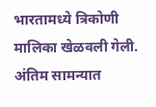भारतामध्ये त्रिकोणी मालिका खेळवली गेली.
अंतिम सामन्यात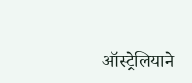ऑस्ट्रेलियाने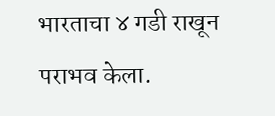भारताचा ४ गडी राखून पराभव केला.